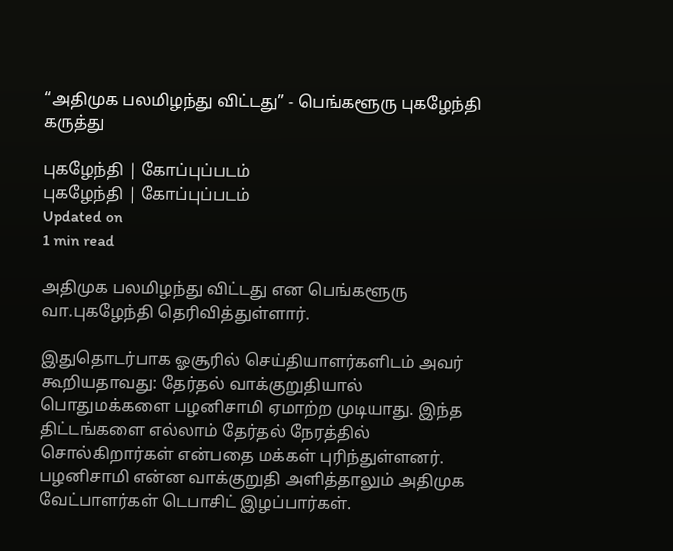“அதிமுக பலமிழந்து விட்டது” - பெங்களூரு புகழேந்தி கருத்து

புகழேந்தி | கோப்புப்படம்
புகழேந்தி | கோப்புப்படம்
Updated on
1 min read

அதிமுக பலமிழந்து விட்டது என பெங்களூரு வா.புகழேந்தி தெரிவித்துள்ளார்.

இதுதொடர்பாக ஓசூரில் செய்தியாளர்களிடம் அவர் கூறியதாவது: தேர்தல் வாக்குறுதியால் பொதுமக்களை பழனிசாமி ஏமாற்ற முடியாது. இந்த திட்டங்களை எல்லாம் தேர்தல் நேரத்தில் சொல்கிறார்கள் என்பதை மக்கள் புரிந்துள்ளனர். பழனிசாமி என்ன வாக்குறுதி அளித்தாலும் அதிமுக வேட்பாளர்கள் டெபாசிட் இழப்பார்கள்.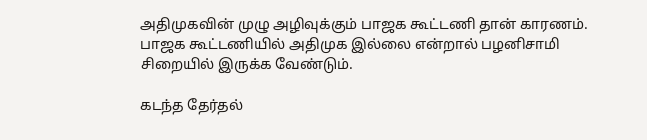அதிமுகவின் முழு அழிவுக்கும் பாஜக கூட்டணி தான் காரணம். பாஜக கூட்டணியில் அதிமுக இல்லை என்றால் பழனிசாமி சிறையில் இருக்க வேண்டும்.

கடந்த தேர்தல்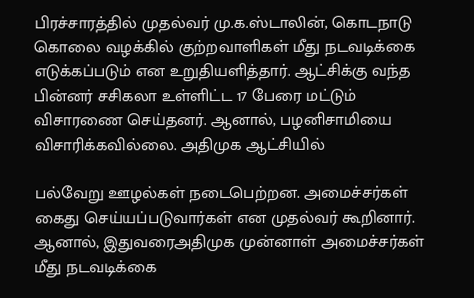பிரச்சாரத்தில் முதல்வர் மு.க.ஸ்டாலின், கொடநாடு கொலை வழக்கில் குற்றவாளிகள் மீது நடவடிக்கை எடுக்கப்படும் என உறுதியளித்தார். ஆட்சிக்கு வந்த பின்னர் சசிகலா உள்ளிட்ட 17 பேரை மட்டும் விசாரணை செய்தனர். ஆனால், பழனிசாமியை விசாரிக்கவில்லை. அதிமுக ஆட்சியில்

பல்வேறு ஊழல்கள் நடைபெற்றன. அமைச்சர்கள் கைது செய்யப்படுவார்கள் என முதல்வர் கூறினார். ஆனால், இதுவரைஅதிமுக முன்னாள் அமைச்சர்கள் மீது நடவடிக்கை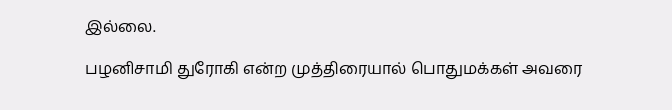இல்லை.

பழனிசாமி துரோகி என்ற முத்திரையால் பொதுமக்கள் அவரை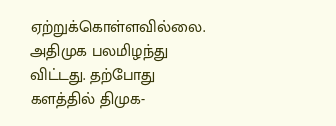ஏற்றுக்கொள்ளவில்லை. அதிமுக பலமிழந்து விட்டது. தற்போது களத்தில் திமுக-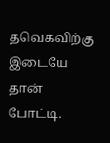தவெகவிற்கு இடையே தான் போட்டி.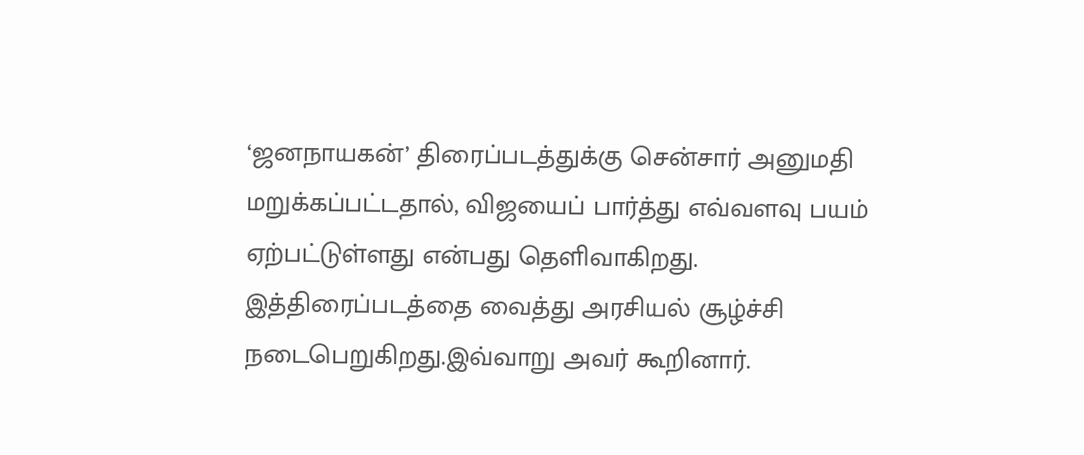‘ஜனநாயகன்’ திரைப்படத்துக்கு சென்சார் அனுமதி மறுக்கப்பட்டதால், விஜயைப் பார்த்து எவ்வளவு பயம் ஏற்பட்டுள்ளது என்பது தெளிவாகிறது. இத்திரைப்படத்தை வைத்து அரசியல் சூழ்ச்சி நடைபெறுகிறது.இவ்வாறு அவர் கூறினார்.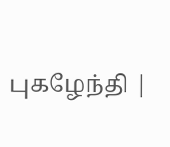புகழேந்தி |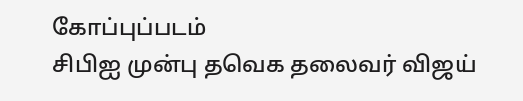கோப்புப்படம்
சிபிஐ முன்பு தவெக தலைவர் விஜய்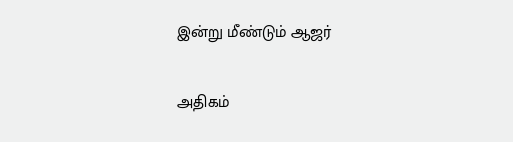இன்று மீண்டும் ஆஜர்

அதிகம்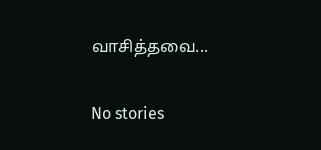வாசித்தவை...

No stories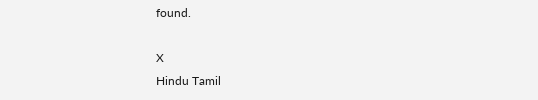found.

X
Hindu Tamil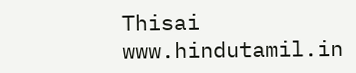Thisai
www.hindutamil.in